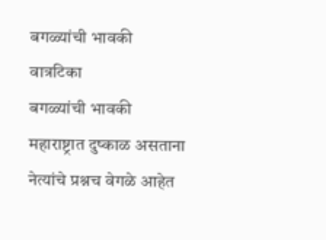बगळ्यांची भावकी
वात्रटिका
बगळ्यांची भावकी
महाराष्ट्रात दुष्काळ असताना
नेत्यांचे प्रश्नच वेगळे आहेत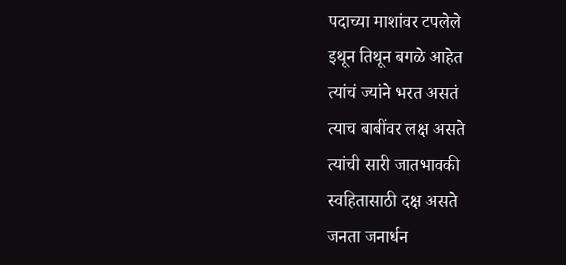पदाच्या माशांवर टपलेले
इथून तिथून बगळे आहेत
त्यांचं ज्यांने भरत असतं
त्याच बाबींवर लक्ष असते
त्यांची सारी जातभावकी
स्वहितासाठी दक्ष असते
जनता जनार्धन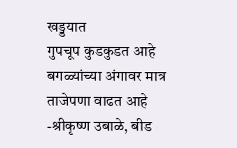खड्डयात
गुपचूप कुडकुडत आहे
बगळ्यांच्या अंगावर मात्र
ताजेपणा वाढत आहे
-श्रीकृष्ण उबाळे, बीड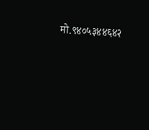मो.९४०५३४४६४२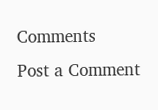Comments
Post a Comment